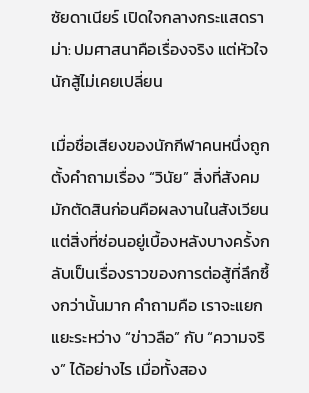ซัยดาเนียร์ เปิดใจกลางกระแสดราม่า: ปมศาสนาคือเรื่องจริง แต่หัวใจนักสู้ไม่เคยเปลี่ยน

เมื่อชื่อเสียงของนักกีฬาคนหนึ่งถูกตั้งคำถามเรื่อง “วินัย” สิ่งที่สังคมมักตัดสินก่อนคือผลงานในสังเวียน แต่สิ่งที่ซ่อนอยู่เบื้องหลังบางครั้งกลับเป็นเรื่องราวของการต่อสู้ที่ลึกซึ้งกว่านั้นมาก คำถามคือ เราจะแยกแยะระหว่าง “ข่าวลือ” กับ “ความจริง” ได้อย่างไร เมื่อทั้งสอง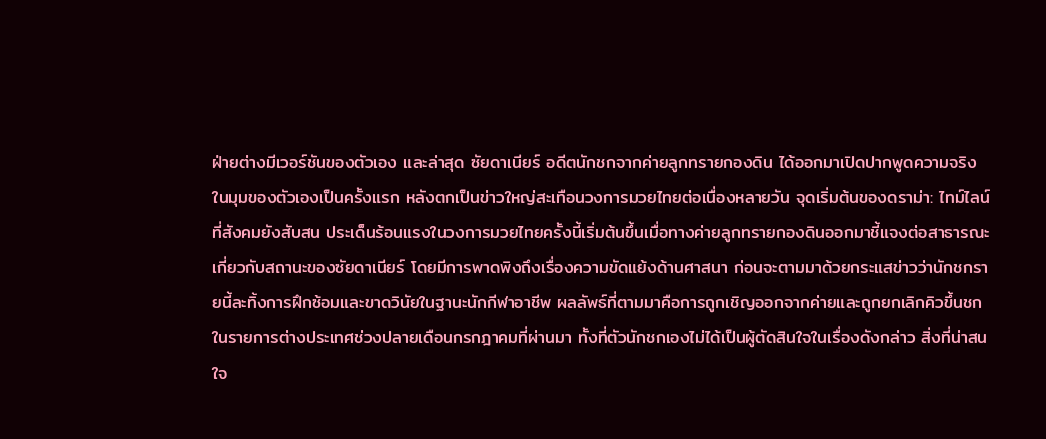ฝ่ายต่างมีเวอร์ชันของตัวเอง และล่าสุด ซัยดาเนียร์ อดีตนักชกจากค่ายลูกทรายกองดิน ได้ออกมาเปิดปากพูดความจริงในมุมของตัวเองเป็นครั้งแรก หลังตกเป็นข่าวใหญ่สะเทือนวงการมวยไทยต่อเนื่องหลายวัน จุดเริ่มต้นของดราม่า: ไทม์ไลน์ที่สังคมยังสับสน ประเด็นร้อนแรงในวงการมวยไทยครั้งนี้เริ่มต้นขึ้นเมื่อทางค่ายลูกทรายกองดินออกมาชี้แจงต่อสาธารณะเกี่ยวกับสถานะของซัยดาเนียร์ โดยมีการพาดพิงถึงเรื่องความขัดแย้งด้านศาสนา ก่อนจะตามมาด้วยกระแสข่าวว่านักชกรายนี้ละทิ้งการฝึกซ้อมและขาดวินัยในฐานะนักกีฬาอาชีพ ผลลัพธ์ที่ตามมาคือการถูกเชิญออกจากค่ายและถูกยกเลิกคิวขึ้นชกในรายการต่างประเทศช่วงปลายเดือนกรกฎาคมที่ผ่านมา ทั้งที่ตัวนักชกเองไม่ได้เป็นผู้ตัดสินใจในเรื่องดังกล่าว สิ่งที่น่าสนใจ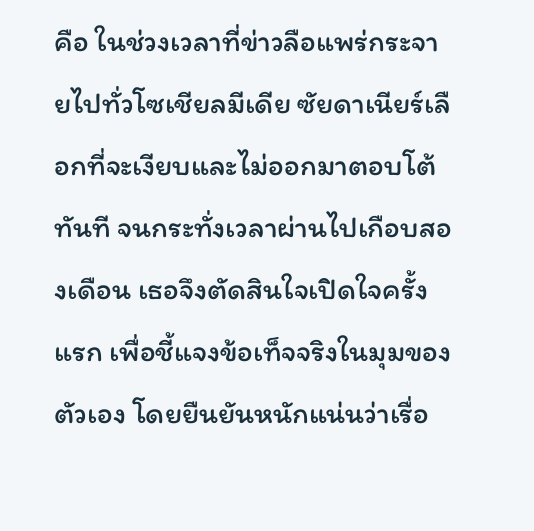คือ ในช่วงเวลาที่ข่าวลือแพร่กระจายไปทั่วโซเชียลมีเดีย ซัยดาเนียร์เลือกที่จะเงียบและไม่ออกมาตอบโต้ทันที จนกระทั่งเวลาผ่านไปเกือบสองเดือน เธอจึงตัดสินใจเปิดใจครั้งแรก เพื่อชี้แจงข้อเท็จจริงในมุมของตัวเอง โดยยืนยันหนักแน่นว่าเรื่อ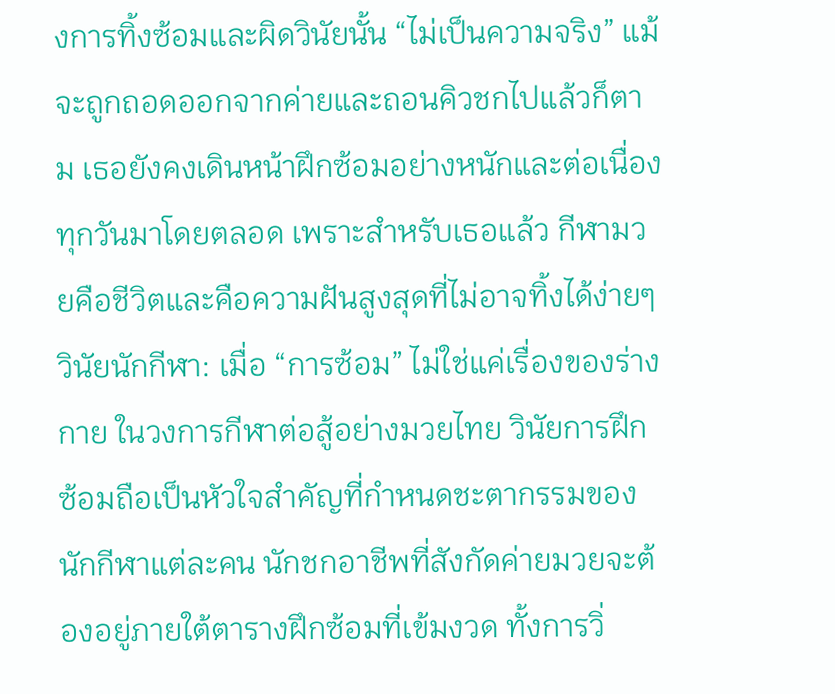งการทิ้งซ้อมและผิดวินัยนั้น “ไม่เป็นความจริง” แม้จะถูกถอดออกจากค่ายและถอนคิวชกไปแล้วก็ตาม เธอยังคงเดินหน้าฝึกซ้อมอย่างหนักและต่อเนื่องทุกวันมาโดยตลอด เพราะสำหรับเธอแล้ว กีฬามวยคือชีวิตและคือความฝันสูงสุดที่ไม่อาจทิ้งได้ง่ายๆ วินัยนักกีฬา: เมื่อ “การซ้อม” ไม่ใช่แค่เรื่องของร่างกาย ในวงการกีฬาต่อสู้อย่างมวยไทย วินัยการฝึกซ้อมถือเป็นหัวใจสำคัญที่กำหนดชะตากรรมของนักกีฬาแต่ละคน นักชกอาชีพที่สังกัดค่ายมวยจะต้องอยู่ภายใต้ตารางฝึกซ้อมที่เข้มงวด ทั้งการวิ่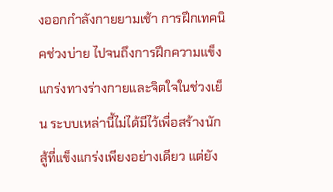งออกกำลังกายยามเช้า การฝึกเทคนิคช่วงบ่าย ไปจนถึงการฝึกความแข็งแกร่งทางร่างกายและจิตใจในช่วงเย็น ระบบเหล่านี้ไม่ได้มีไว้เพื่อสร้างนักสู้ที่แข็งแกร่งเพียงอย่างเดียว แต่ยัง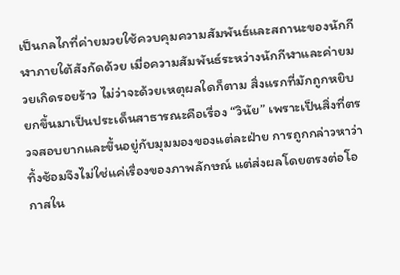เป็นกลไกที่ค่ายมวยใช้ควบคุมความสัมพันธ์และสถานะของนักกีฬาภายใต้สังกัดด้วย เมื่อความสัมพันธ์ระหว่างนักกีฬาและค่ายมวยเกิดรอยร้าว ไม่ว่าจะด้วยเหตุผลใดก็ตาม สิ่งแรกที่มักถูกหยิบยกขึ้นมาเป็นประเด็นสาธารณะคือเรื่อง “วินัย” เพราะเป็นสิ่งที่ตรวจสอบยากและขึ้นอยู่กับมุมมองของแต่ละฝ่าย การถูกกล่าวหาว่าทิ้งซ้อมจึงไม่ใช่แค่เรื่องของภาพลักษณ์ แต่ส่งผลโดยตรงต่อโอกาสใน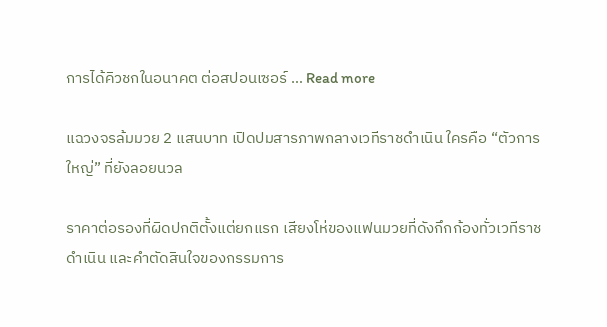การได้คิวชกในอนาคต ต่อสปอนเซอร์ … Read more

แฉวงจรล้มมวย 2 แสนบาท เปิดปมสารภาพกลางเวทีราชดำเนิน ใครคือ “ตัวการใหญ่” ที่ยังลอยนวล

ราคาต่อรองที่ผิดปกติตั้งแต่ยกแรก เสียงโห่ของแฟนมวยที่ดังกึกก้องทั่วเวทีราชดำเนิน และคำตัดสินใจของกรรมการ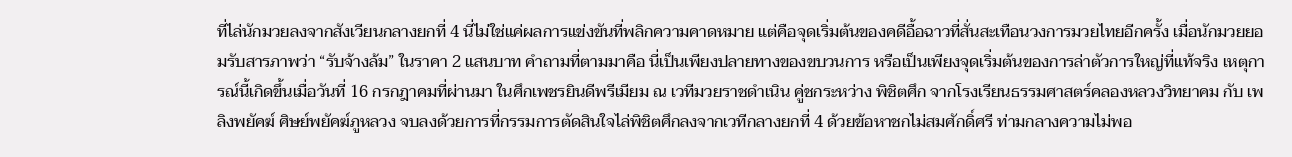ที่ไล่นักมวยลงจากสังเวียนกลางยกที่ 4 นี่ไม่ใช่แค่ผลการแข่งขันที่พลิกความคาดหมาย แต่คือจุดเริ่มต้นของคดีอื้อฉาวที่สั่นสะเทือนวงการมวยไทยอีกครั้ง เมื่อนักมวยยอมรับสารภาพว่า “รับจ้างล้ม” ในราคา 2 แสนบาท คำถามที่ตามมาคือ นี่เป็นเพียงปลายทางของขบวนการ หรือเป็นเพียงจุดเริ่มต้นของการล่าตัวการใหญ่ที่แท้จริง เหตุการณ์นี้เกิดขึ้นเมื่อวันที่ 16 กรกฎาคมที่ผ่านมา ในศึกเพชรยินดีพรีเมียม ณ เวทีมวยราชดำเนิน คู่ชกระหว่าง พิชิตศึก จากโรงเรียนธรรมศาสตร์คลองหลวงวิทยาคม กับ เพลิงพยัคฆ์ ศิษย์พยัคฆ์ภูหลวง จบลงด้วยการที่กรรมการตัดสินใจไล่พิชิตศึกลงจากเวทีกลางยกที่ 4 ด้วยข้อหาชกไม่สมศักดิ์ศรี ท่ามกลางความไม่พอ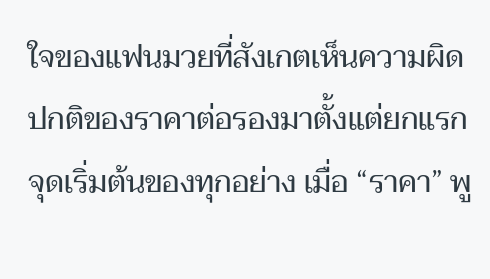ใจของแฟนมวยที่สังเกตเห็นความผิดปกติของราคาต่อรองมาตั้งแต่ยกแรก จุดเริ่มต้นของทุกอย่าง เมื่อ “ราคา” พู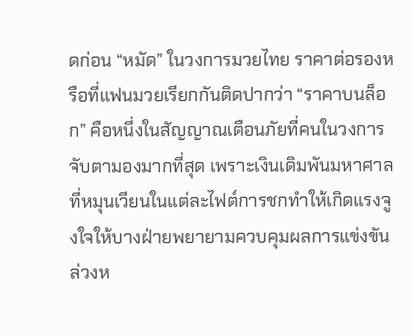ดก่อน “หมัด” ในวงการมวยไทย ราคาต่อรองหรือที่แฟนมวยเรียกกันติดปากว่า “ราคาบนล็อก” คือหนึ่งในสัญญาณเตือนภัยที่คนในวงการจับตามองมากที่สุด เพราะเงินเดิมพันมหาศาลที่หมุนเวียนในแต่ละไฟต์การชกทำให้เกิดแรงจูงใจให้บางฝ่ายพยายามควบคุมผลการแข่งขันล่วงห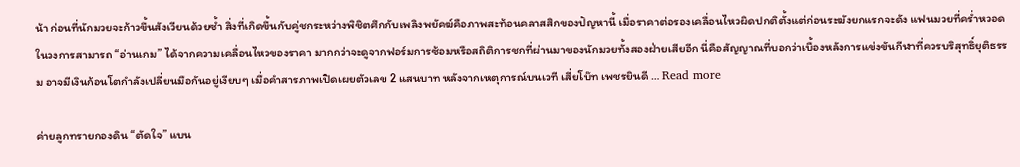น้า ก่อนที่นักมวยจะก้าวขึ้นสังเวียนด้วยซ้ำ สิ่งที่เกิดขึ้นกับคู่ชกระหว่างพิชิตศึกกับเพลิงพยัคฆ์คือภาพสะท้อนคลาสสิกของปัญหานี้ เมื่อราคาต่อรองเคลื่อนไหวผิดปกติตั้งแต่ก่อนระฆังยกแรกจะดัง แฟนมวยที่คร่ำหวอดในวงการสามารถ “อ่านเกม” ได้จากความเคลื่อนไหวของราคา มากกว่าจะดูจากฟอร์มการซ้อมหรือสถิติการชกที่ผ่านมาของนักมวยทั้งสองฝ่ายเสียอีก นี่คือสัญญาณที่บอกว่าเบื้องหลังการแข่งขันกีฬาที่ควรบริสุทธิ์ยุติธรรม อาจมีเงินก้อนโตกำลังเปลี่ยนมือกันอยู่เงียบๆ เมื่อคำสารภาพเปิดเผยตัวเลข 2 แสนบาท หลังจากเหตุการณ์บนเวที เสี่ยโบ๊ท เพชรยินดี … Read more

ค่ายลูกทรายกองดิน “ตัดใจ” แบน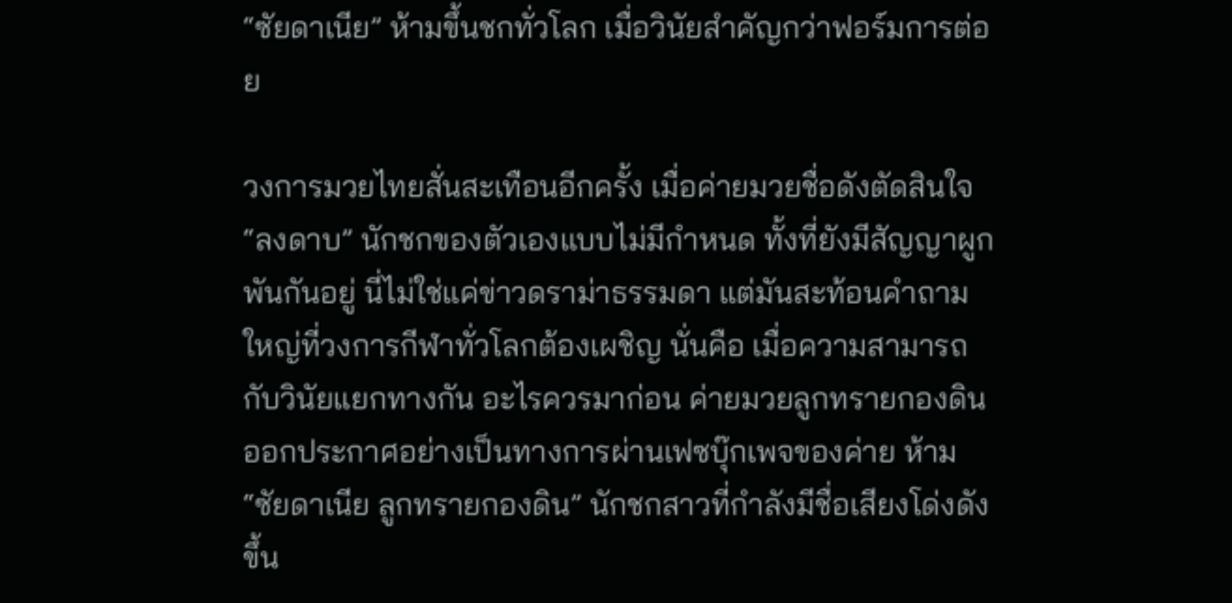“ซัยดาเนีย” ห้ามขึ้นชกทั่วโลก เมื่อวินัยสำคัญกว่าฟอร์มการต่อย

วงการมวยไทยสั่นสะเทือนอีกครั้ง เมื่อค่ายมวยชื่อดังตัดสินใจ “ลงดาบ” นักชกของตัวเองแบบไม่มีกำหนด ทั้งที่ยังมีสัญญาผูกพันกันอยู่ นี่ไม่ใช่แค่ข่าวดราม่าธรรมดา แต่มันสะท้อนคำถามใหญ่ที่วงการกีฬาทั่วโลกต้องเผชิญ นั่นคือ เมื่อความสามารถกับวินัยแยกทางกัน อะไรควรมาก่อน ค่ายมวยลูกทรายกองดิน ออกประกาศอย่างเป็นทางการผ่านเฟซบุ๊กเพจของค่าย ห้าม “ซัยดาเนีย ลูกทรายกองดิน” นักชกสาวที่กำลังมีชื่อเสียงโด่งดัง ขึ้น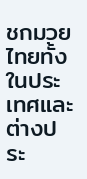ชกมวยไทยทั้งในประเทศและต่างประ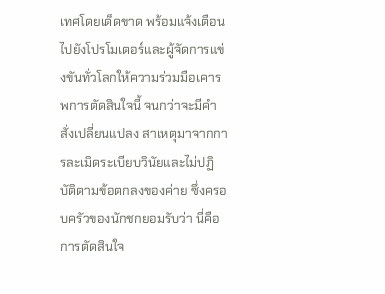เทศโดยเด็ดขาด พร้อมแจ้งเตือนไปยังโปรโมเตอร์และผู้จัดการแข่งขันทั่วโลกให้ความร่วมมือเคารพการตัดสินใจนี้ จนกว่าจะมีคำสั่งเปลี่ยนแปลง สาเหตุมาจากการละเมิดระเบียบวินัยและไม่ปฏิบัติตามข้อตกลงของค่าย ซึ่งครอบครัวของนักชกยอมรับว่า นี่คือการตัดสินใจ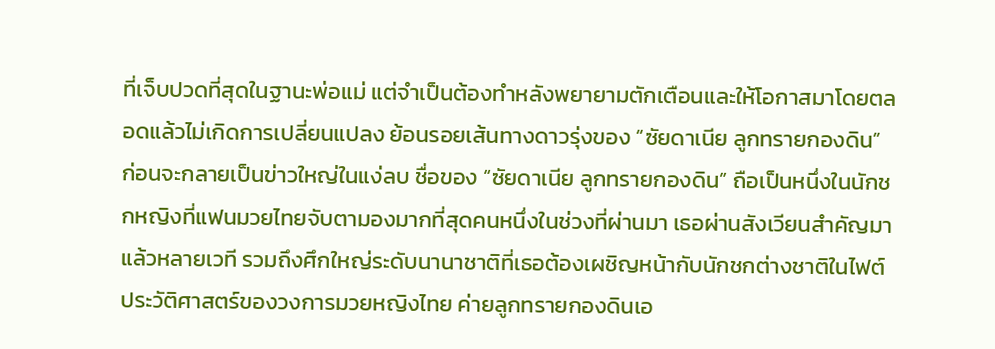ที่เจ็บปวดที่สุดในฐานะพ่อแม่ แต่จำเป็นต้องทำหลังพยายามตักเตือนและให้โอกาสมาโดยตลอดแล้วไม่เกิดการเปลี่ยนแปลง ย้อนรอยเส้นทางดาวรุ่งของ “ซัยดาเนีย ลูกทรายกองดิน” ก่อนจะกลายเป็นข่าวใหญ่ในแง่ลบ ชื่อของ “ซัยดาเนีย ลูกทรายกองดิน” ถือเป็นหนึ่งในนักชกหญิงที่แฟนมวยไทยจับตามองมากที่สุดคนหนึ่งในช่วงที่ผ่านมา เธอผ่านสังเวียนสำคัญมาแล้วหลายเวที รวมถึงศึกใหญ่ระดับนานาชาติที่เธอต้องเผชิญหน้ากับนักชกต่างชาติในไฟต์ประวัติศาสตร์ของวงการมวยหญิงไทย ค่ายลูกทรายกองดินเอ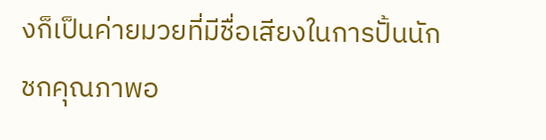งก็เป็นค่ายมวยที่มีชื่อเสียงในการปั้นนักชกคุณภาพอ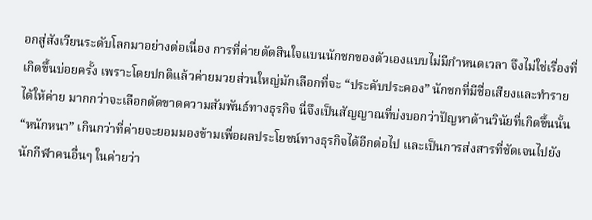อกสู่สังเวียนระดับโลกมาอย่างต่อเนื่อง การที่ค่ายตัดสินใจแบนนักชกของตัวเองแบบไม่มีกำหนดเวลา จึงไม่ใช่เรื่องที่เกิดขึ้นบ่อยครั้ง เพราะโดยปกติแล้วค่ายมวยส่วนใหญ่มักเลือกที่จะ “ประคับประคอง” นักชกที่มีชื่อเสียงและทำรายได้ให้ค่าย มากกว่าจะเลือกตัดขาดความสัมพันธ์ทางธุรกิจ นี่จึงเป็นสัญญาณที่บ่งบอกว่าปัญหาด้านวินัยที่เกิดขึ้นนั้น “หนักหนา” เกินกว่าที่ค่ายจะยอมมองข้ามเพื่อผลประโยชน์ทางธุรกิจได้อีกต่อไป และเป็นการส่งสารที่ชัดเจนไปยังนักกีฬาคนอื่นๆ ในค่ายว่า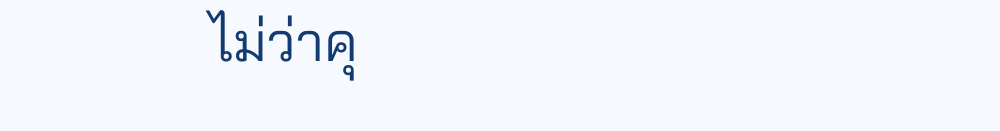ไม่ว่าคุ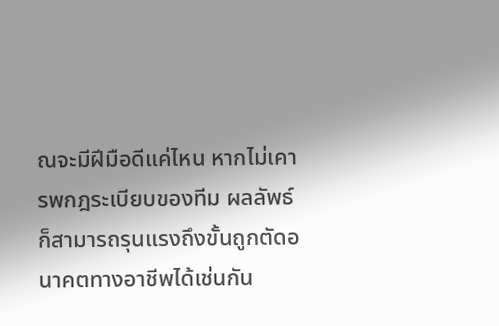ณจะมีฝีมือดีแค่ไหน หากไม่เคารพกฎระเบียบของทีม ผลลัพธ์ก็สามารถรุนแรงถึงขั้นถูกตัดอนาคตทางอาชีพได้เช่นกัน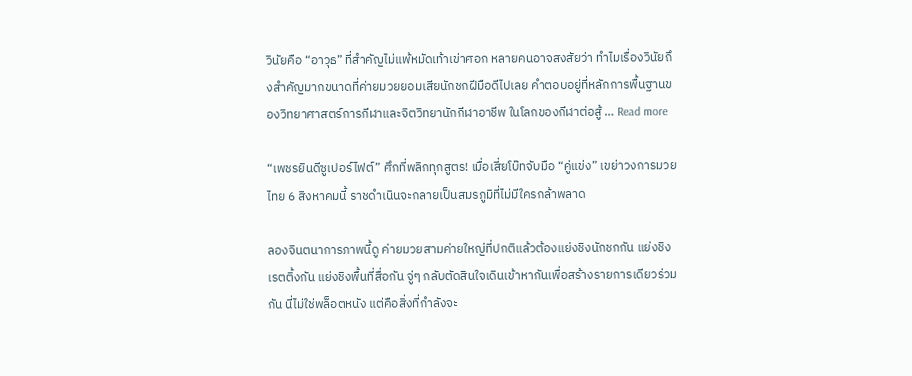วินัยคือ “อาวุธ” ที่สำคัญไม่แพ้หมัดเท้าเข่าศอก หลายคนอาจสงสัยว่า ทำไมเรื่องวินัยถึงสำคัญมากขนาดที่ค่ายมวยยอมเสียนักชกฝีมือดีไปเลย คำตอบอยู่ที่หลักการพื้นฐานของวิทยาศาสตร์การกีฬาและจิตวิทยานักกีฬาอาชีพ ในโลกของกีฬาต่อสู้ … Read more

“เพชรยินดีซูเปอร์ไฟต์” ศึกที่พลิกทุกสูตร! เมื่อเสี่ยโบ๊ทจับมือ “คู่แข่ง” เขย่าวงการมวยไทย 6 สิงหาคมนี้ ราชดำเนินจะกลายเป็นสมรภูมิที่ไม่มีใครกล้าพลาด

ลองจินตนาการภาพนี้ดู ค่ายมวยสามค่ายใหญ่ที่ปกติแล้วต้องแย่งชิงนักชกกัน แย่งชิงเรตติ้งกัน แย่งชิงพื้นที่สื่อกัน จู่ๆ กลับตัดสินใจเดินเข้าหากันเพื่อสร้างรายการเดียวร่วมกัน นี่ไม่ใช่พล็อตหนัง แต่คือสิ่งที่กำลังจะ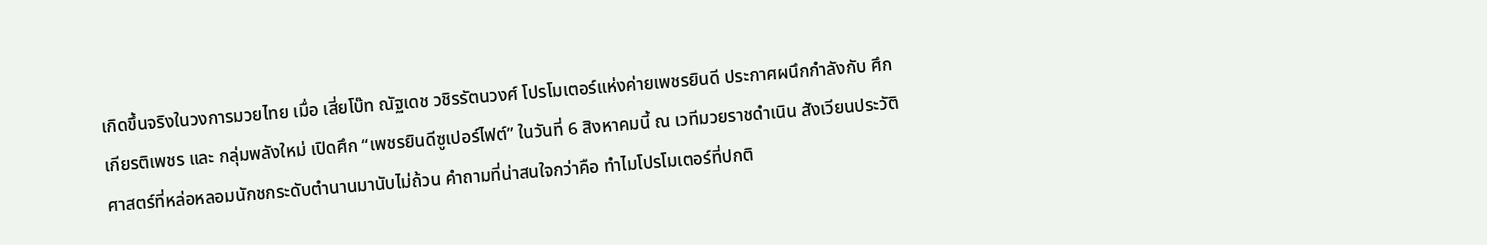เกิดขึ้นจริงในวงการมวยไทย เมื่อ เสี่ยโบ๊ท ณัฐเดช วชิรรัตนวงศ์ โปรโมเตอร์แห่งค่ายเพชรยินดี ประกาศผนึกกำลังกับ ศึกเกียรติเพชร และ กลุ่มพลังใหม่ เปิดศึก “เพชรยินดีซูเปอร์ไฟต์” ในวันที่ 6 สิงหาคมนี้ ณ เวทีมวยราชดำเนิน สังเวียนประวัติศาสตร์ที่หล่อหลอมนักชกระดับตำนานมานับไม่ถ้วน คำถามที่น่าสนใจกว่าคือ ทำไมโปรโมเตอร์ที่ปกติ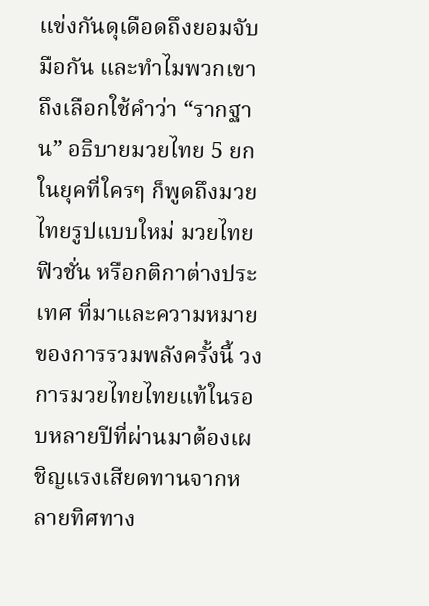แข่งกันดุเดือดถึงยอมจับมือกัน และทำไมพวกเขาถึงเลือกใช้คำว่า “รากฐาน” อธิบายมวยไทย 5 ยก ในยุคที่ใครๆ ก็พูดถึงมวยไทยรูปแบบใหม่ มวยไทยฟิวชั่น หรือกติกาต่างประเทศ ที่มาและความหมายของการรวมพลังครั้งนี้ วงการมวยไทยไทยแท้ในรอบหลายปีที่ผ่านมาต้องเผชิญแรงเสียดทานจากหลายทิศทาง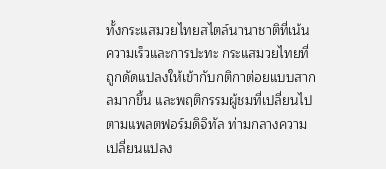ทั้งกระแสมวยไทยสไตล์นานาชาติที่เน้นความเร็วและการปะทะ กระแสมวยไทยที่ถูกดัดแปลงให้เข้ากับกติกาต่อยแบบสากลมากขึ้น และพฤติกรรมผู้ชมที่เปลี่ยนไปตามแพลตฟอร์มดิจิทัล ท่ามกลางความเปลี่ยนแปลง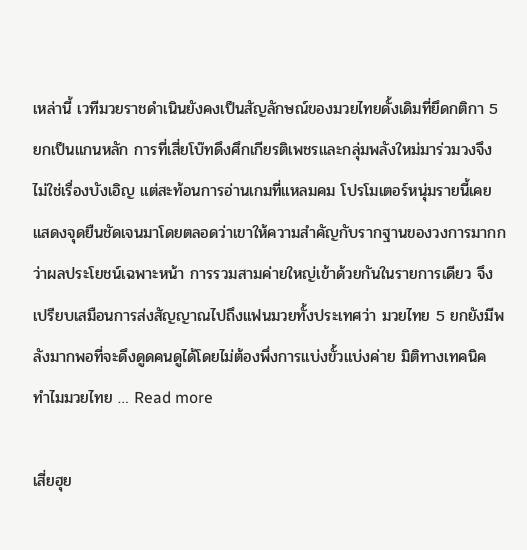เหล่านี้ เวทีมวยราชดำเนินยังคงเป็นสัญลักษณ์ของมวยไทยดั้งเดิมที่ยึดกติกา 5 ยกเป็นแกนหลัก การที่เสี่ยโบ๊ทดึงศึกเกียรติเพชรและกลุ่มพลังใหม่มาร่วมวงจึงไม่ใช่เรื่องบังเอิญ แต่สะท้อนการอ่านเกมที่แหลมคม โปรโมเตอร์หนุ่มรายนี้เคยแสดงจุดยืนชัดเจนมาโดยตลอดว่าเขาให้ความสำคัญกับรากฐานของวงการมากกว่าผลประโยชน์เฉพาะหน้า การรวมสามค่ายใหญ่เข้าด้วยกันในรายการเดียว จึงเปรียบเสมือนการส่งสัญญาณไปถึงแฟนมวยทั้งประเทศว่า มวยไทย 5 ยกยังมีพลังมากพอที่จะดึงดูดคนดูได้โดยไม่ต้องพึ่งการแบ่งขั้วแบ่งค่าย มิติทางเทคนิค ทำไมมวยไทย … Read more

เสี่ยฮุย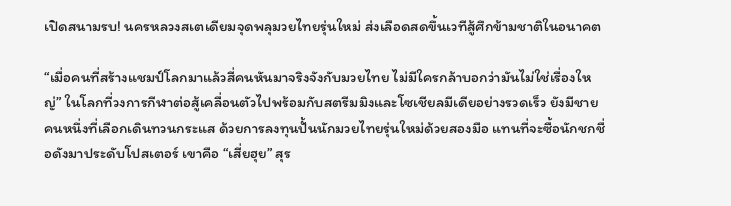เปิดสนามรบ! นครหลวงสเตเดียมจุดพลุมวยไทยรุ่นใหม่ ส่งเลือดสดขึ้นเวทีสู้ศึกข้ามชาติในอนาคต

“เมื่อคนที่สร้างแชมป์โลกมาแล้วสี่คนหันมาจริงจังกับมวยไทย ไม่มีใครกล้าบอกว่ามันไม่ใช่เรื่องใหญ่” ในโลกที่วงการกีฬาต่อสู้เคลื่อนตัวไปพร้อมกับสตรีมมิงและโซเชียลมีเดียอย่างรวดเร็ว ยังมีชายคนหนึ่งที่เลือกเดินทวนกระแส ด้วยการลงทุนปั้นนักมวยไทยรุ่นใหม่ด้วยสองมือ แทนที่จะซื้อนักชกชื่อดังมาประดับโปสเตอร์ เขาคือ “เสี่ยฮุย” สุร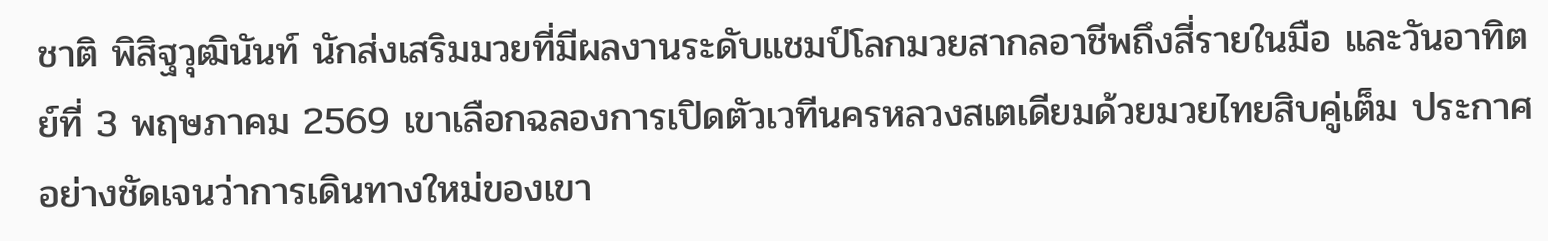ชาติ พิสิฐวุฒินันท์ นักส่งเสริมมวยที่มีผลงานระดับแชมป์โลกมวยสากลอาชีพถึงสี่รายในมือ และวันอาทิตย์ที่ 3 พฤษภาคม 2569 เขาเลือกฉลองการเปิดตัวเวทีนครหลวงสเตเดียมด้วยมวยไทยสิบคู่เต็ม ประกาศอย่างชัดเจนว่าการเดินทางใหม่ของเขา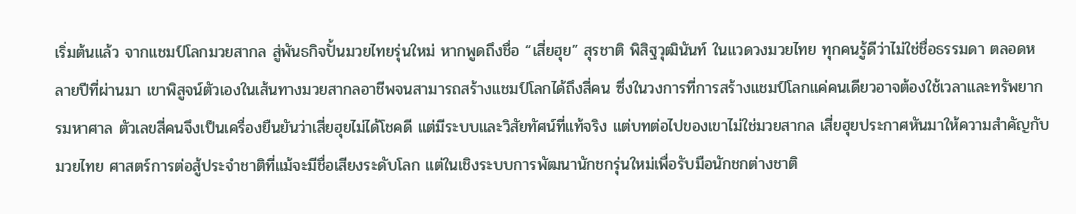เริ่มต้นแล้ว จากแชมป์โลกมวยสากล สู่พันธกิจปั้นมวยไทยรุ่นใหม่ หากพูดถึงชื่อ “เสี่ยฮุย” สุรชาติ พิสิฐวุฒินันท์ ในแวดวงมวยไทย ทุกคนรู้ดีว่าไม่ใช่ชื่อธรรมดา ตลอดหลายปีที่ผ่านมา เขาพิสูจน์ตัวเองในเส้นทางมวยสากลอาชีพจนสามารถสร้างแชมป์โลกได้ถึงสี่คน ซึ่งในวงการที่การสร้างแชมป์โลกแค่คนเดียวอาจต้องใช้เวลาและทรัพยากรมหาศาล ตัวเลขสี่คนจึงเป็นเครื่องยืนยันว่าเสี่ยฮุยไม่ได้โชคดี แต่มีระบบและวิสัยทัศน์ที่แท้จริง แต่บทต่อไปของเขาไม่ใช่มวยสากล เสี่ยฮุยประกาศหันมาให้ความสำคัญกับ มวยไทย ศาสตร์การต่อสู้ประจำชาติที่แม้จะมีชื่อเสียงระดับโลก แต่ในเชิงระบบการพัฒนานักชกรุ่นใหม่เพื่อรับมือนักชกต่างชาติ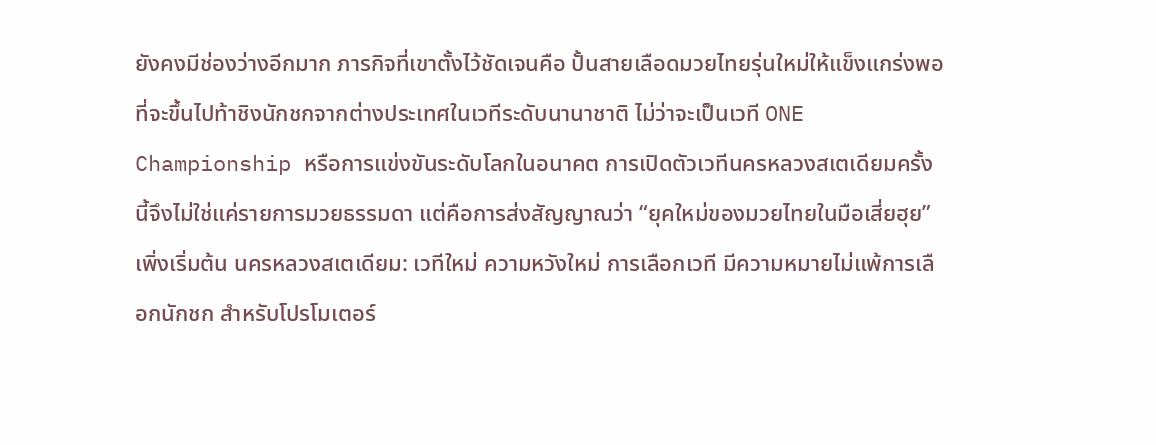ยังคงมีช่องว่างอีกมาก ภารกิจที่เขาตั้งไว้ชัดเจนคือ ปั้นสายเลือดมวยไทยรุ่นใหม่ให้แข็งแกร่งพอที่จะขึ้นไปท้าชิงนักชกจากต่างประเทศในเวทีระดับนานาชาติ ไม่ว่าจะเป็นเวที ONE Championship หรือการแข่งขันระดับโลกในอนาคต การเปิดตัวเวทีนครหลวงสเตเดียมครั้งนี้จึงไม่ใช่แค่รายการมวยธรรมดา แต่คือการส่งสัญญาณว่า “ยุคใหม่ของมวยไทยในมือเสี่ยฮุย” เพิ่งเริ่มต้น นครหลวงสเตเดียม: เวทีใหม่ ความหวังใหม่ การเลือกเวที มีความหมายไม่แพ้การเลือกนักชก สำหรับโปรโมเตอร์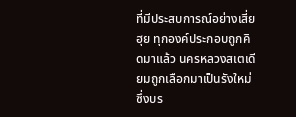ที่มีประสบการณ์อย่างเสี่ยฮุย ทุกองค์ประกอบถูกคิดมาแล้ว นครหลวงสเตเดียมถูกเลือกมาเป็นรังใหม่ ซึ่งบร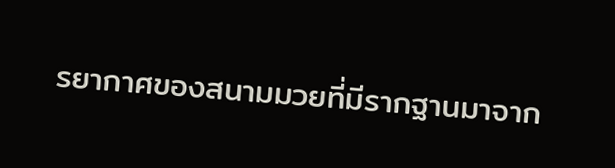รยากาศของสนามมวยที่มีรากฐานมาจาก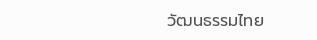วัฒนธรรมไทย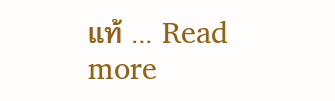แท้ … Read more